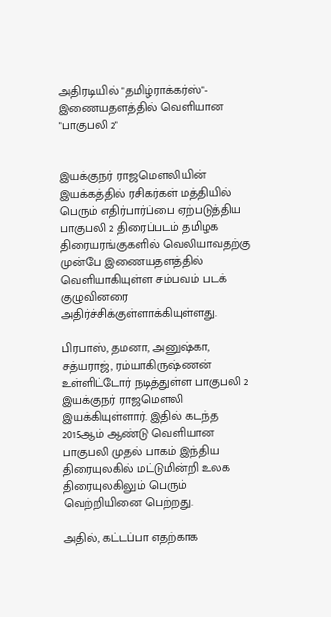அதிரடியில் "தமிழ்ராக்கர்ஸ்"- இணையதளத்தில் வெளியான "பாகுபலி 2"


இயக்குநர் ராஜமௌலியின் இயக்கத்தில் ரசிகர்கள் மத்தியில் பெரும் எதிர்பார்ப்பை ஏற்படுத்திய பாகுபலி 2 திரைப்படம் தமிழக திரையரங்குகளில் வெலியாவதற்கு முன்பே இணையதளத்தில் வெளியாகியுள்ள சம்பவம் படக் குழுவினரை அதிர்ச்சிக்குள்ளாக்கியுள்ளது.

பிரபாஸ், தமனா, அனுஷ்கா, சத்யராஜ், ரம்யாகிருஷ்ணன் உள்ளிட்டோர் நடித்துள்ள பாகுபலி 2 இயக்குநர் ராஜமௌலி இயக்கியுள்ளார். இதில் கடந்த 2015ஆம் ஆண்டு வெளியான பாகுபலி முதல் பாகம் இந்திய திரையுலகில் மட்டுமின்றி உலக திரையுலகிலும் பெரும் வெற்றியினை பெற்றது.

அதில், கட்டப்பா எதற்காக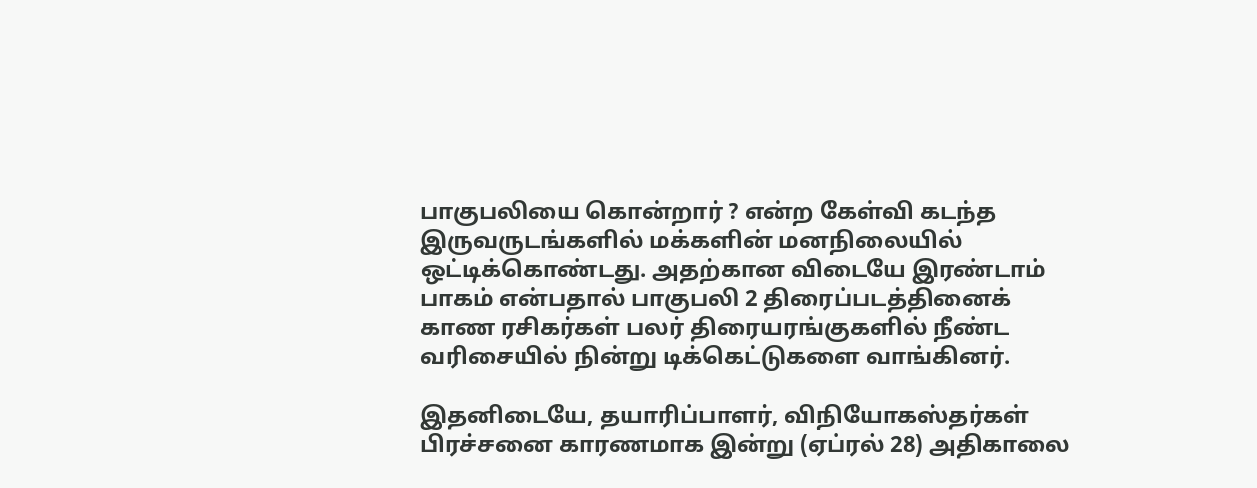பாகுபலியை கொன்றார் ? என்ற கேள்வி கடந்த இருவருடங்களில் மக்களின் மனநிலையில் ஒட்டிக்கொண்டது. அதற்கான விடையே இரண்டாம் பாகம் என்பதால் பாகுபலி 2 திரைப்படத்தினைக் காண ரசிகர்கள் பலர் திரையரங்குகளில் நீண்ட வரிசையில் நின்று டிக்கெட்டுகளை வாங்கினர்.

இதனிடையே, தயாரிப்பாளர், விநியோகஸ்தர்கள் பிரச்சனை காரணமாக இன்று (ஏப்ரல் 28) அதிகாலை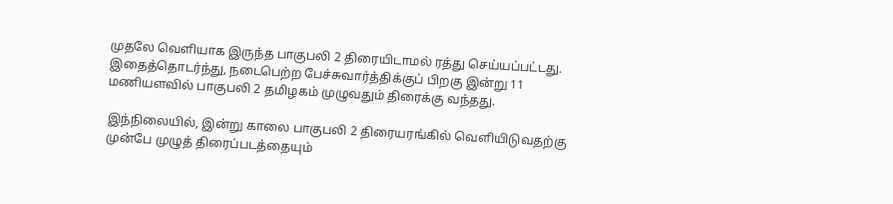முதலே வெளியாக இருந்த பாகுபலி 2 திரையிடாமல் ரத்து செய்யப்பட்டது. இதைத்தொடர்ந்து, நடைபெற்ற பேச்சுவார்த்திக்குப் பிறகு இன்று 11 மணியளவில் பாகுபலி 2 தமிழகம் முழுவதும் திரைக்கு வந்தது.

இந்நிலையில், இன்று காலை பாகுபலி 2 திரையரங்கில் வெளியிடுவதற்கு முன்பே முழுத் திரைப்படத்தையும்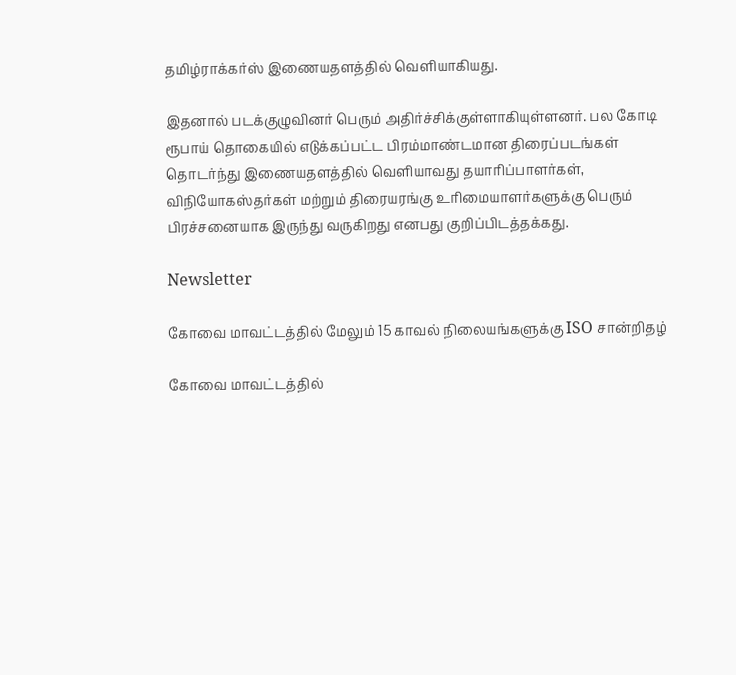தமிழ்ராக்கர்ஸ் இணையதளத்தில் வெளியாகியது.

இதனால் படக்குழுவினர் பெரும் அதிர்ச்சிக்குள்ளாகியுள்ளனர். பல கோடி ரூபாய் தொகையில் எடுக்கப்பட்ட பிரம்மாண்டமான திரைப்படங்கள் தொடர்ந்து இணையதளத்தில் வெளியாவது தயாரிப்பாளர்கள், விநியோகஸ்தர்கள் மற்றும் திரையரங்கு உரிமையாளர்களுக்கு பெரும் பிரச்சனையாக இருந்து வருகிறது எனபது குறிப்பிடத்தக்கது.

Newsletter

கோவை மாவட்டத்தில் மேலும் 15 காவல் நிலையங்களுக்கு ISO சான்றிதழ்

கோவை மாவட்டத்தில்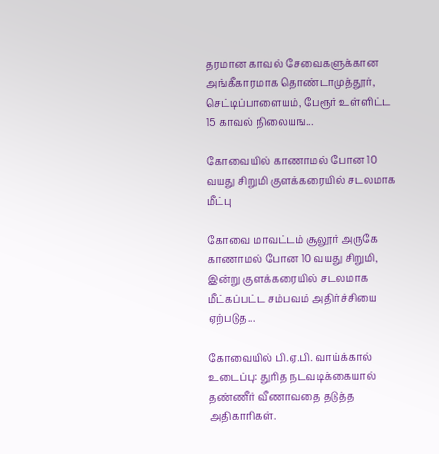தரமான காவல் சேவைகளுக்கான அங்கீகாரமாக தொண்டாமுத்தூர், செட்டிப்பாளையம், பேரூர் உள்ளிட்ட 15 காவல் நிலையங...

கோவையில் காணாமல் போன 10 வயது சிறுமி குளக்கரையில் சடலமாக மீட்பு

கோவை மாவட்டம் சூலூர் அருகே காணாமல் போன 10 வயது சிறுமி, இன்று குளக்கரையில் சடலமாக மீட்கப்பட்ட சம்பவம் அதிர்ச்சியை ஏற்படுத...

கோவையில் பி.ஏ.பி. வாய்க்கால் உடைப்பு: துரித நடவடிக்கையால் தண்ணீர் வீணாவதை தடுத்த அதிகாரிகள்.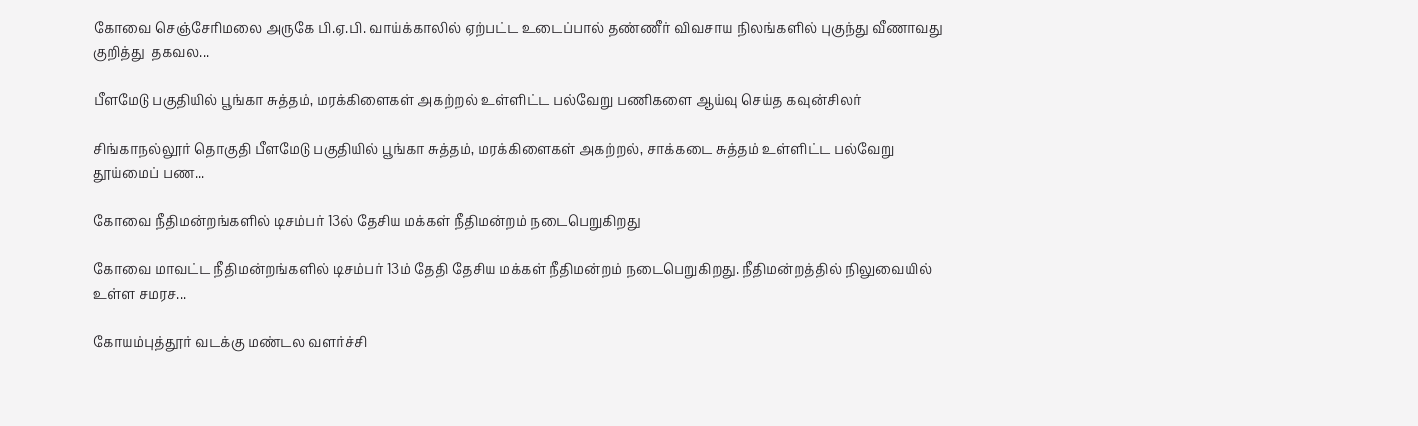கோவை செஞ்சேரிமலை அருகே பி.ஏ.பி. வாய்க்காலில் ஏற்பட்ட உடைப்பால் தண்ணீர் விவசாய நிலங்களில் புகுந்து வீணாவது குறித்து  தகவல...

பீளமேடு பகுதியில் பூங்கா சுத்தம், மரக்கிளைகள் அகற்றல் உள்ளிட்ட பல்வேறு பணிகளை ஆய்வு செய்த கவுன்சிலர்

சிங்காநல்லூர் தொகுதி பீளமேடு பகுதியில் பூங்கா சுத்தம், மரக்கிளைகள் அகற்றல், சாக்கடை சுத்தம் உள்ளிட்ட பல்வேறு தூய்மைப் பண...

கோவை நீதிமன்றங்களில் டிசம்பர் 13ல் தேசிய மக்கள் நீதிமன்றம் நடைபெறுகிறது

கோவை மாவட்ட நீதிமன்றங்களில் டிசம்பர் 13ம் தேதி தேசிய மக்கள் நீதிமன்றம் நடைபெறுகிறது. நீதிமன்றத்தில் நிலுவையில் உள்ள சமரச...

கோயம்புத்தூர் வடக்கு மண்டல வளர்ச்சி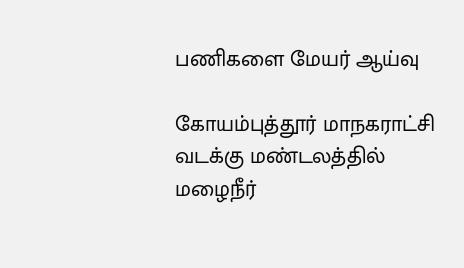பணிகளை மேயர் ஆய்வு

கோயம்புத்தூர் மாநகராட்சி வடக்கு மண்டலத்தில் மழைநீர்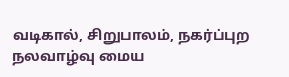வடிகால், சிறுபாலம், நகர்ப்புற நலவாழ்வு மைய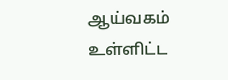ஆய்வகம் உள்ளிட்ட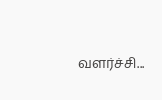வளர்ச்சி...